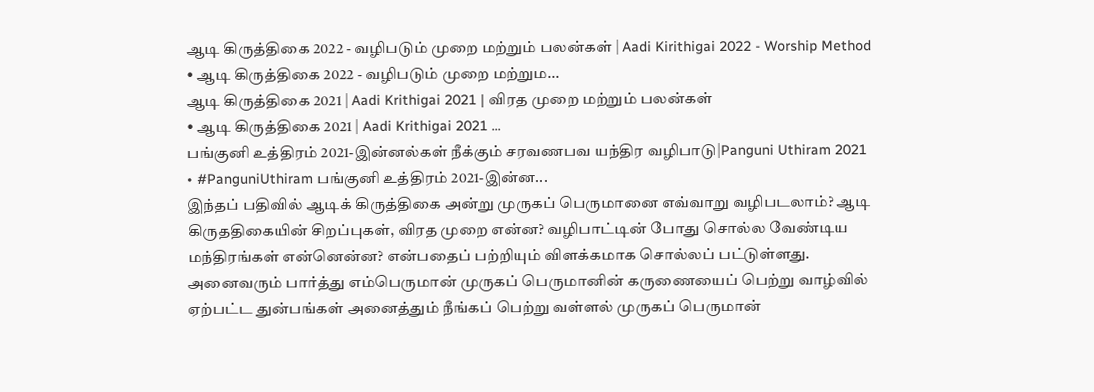ஆடி கிருத்திகை 2022 - வழிபடும் முறை மற்றும் பலன்கள் | Aadi Kirithigai 2022 - Worship Method
• ஆடி கிருத்திகை 2022 - வழிபடும் முறை மற்றும...
ஆடி கிருத்திகை 2021 | Aadi Krithigai 2021 | விரத முறை மற்றும் பலன்கள்
• ஆடி கிருத்திகை 2021 | Aadi Krithigai 2021 ...
பங்குனி உத்திரம் 2021-இன்னல்கள் நீக்கும் சரவணபவ யந்திர வழிபாடு|Panguni Uthiram 2021
• #PanguniUthiram பங்குனி உத்திரம் 2021-இன்ன...
இந்தப் பதிவில் ஆடிக் கிருத்திகை அன்று முருகப் பெருமானை எவ்வாறு வழிபடலாம்? ஆடி கிருததிகையின் சிறப்புகள், விரத முறை என்ன? வழிபாட்டின் போது சொல்ல வேண்டிய மந்திரங்கள் என்னென்ன? என்பதைப் பற்றியும் விளக்கமாக சொல்லப் பட்டுள்ளது. அனைவரும் பார்த்து எம்பெருமான் முருகப் பெருமானின் கருணையைப் பெற்று வாழ்வில் ஏற்பட்ட துன்பங்கள் அனைத்தும் நீங்கப் பெற்று வள்ளல் முருகப் பெருமான்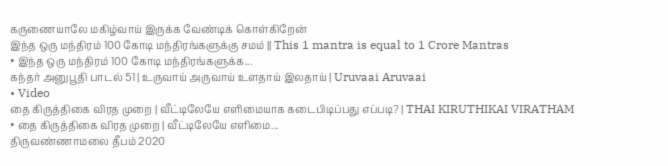கருணையாலே மகிழ்வாய் இருக்க வேண்டிக் கொள்கிறேன்
இந்த ஒரு மந்திரம் 100 கோடி மந்திரங்களுக்கு சமம் || This 1 mantra is equal to 1 Crore Mantras
• இந்த ஒரு மந்திரம் 100 கோடி மந்திரங்களுக்க...
கந்தர் அனுபூதி பாடல் 51 | உருவாய் அருவாய் உளதாய் இலதாய் | Uruvaai Aruvaai
• Video
தை கிருத்திகை விரத முறை | வீட்டிலேயே எளிமையாக கடைபிடிப்பது எப்படி? | THAI KIRUTHIKAI VIRATHAM
• தை கிருத்திகை விரத முறை | வீட்டிலேயே எளிமை...
திருவண்ணாமலை தீபம் 2020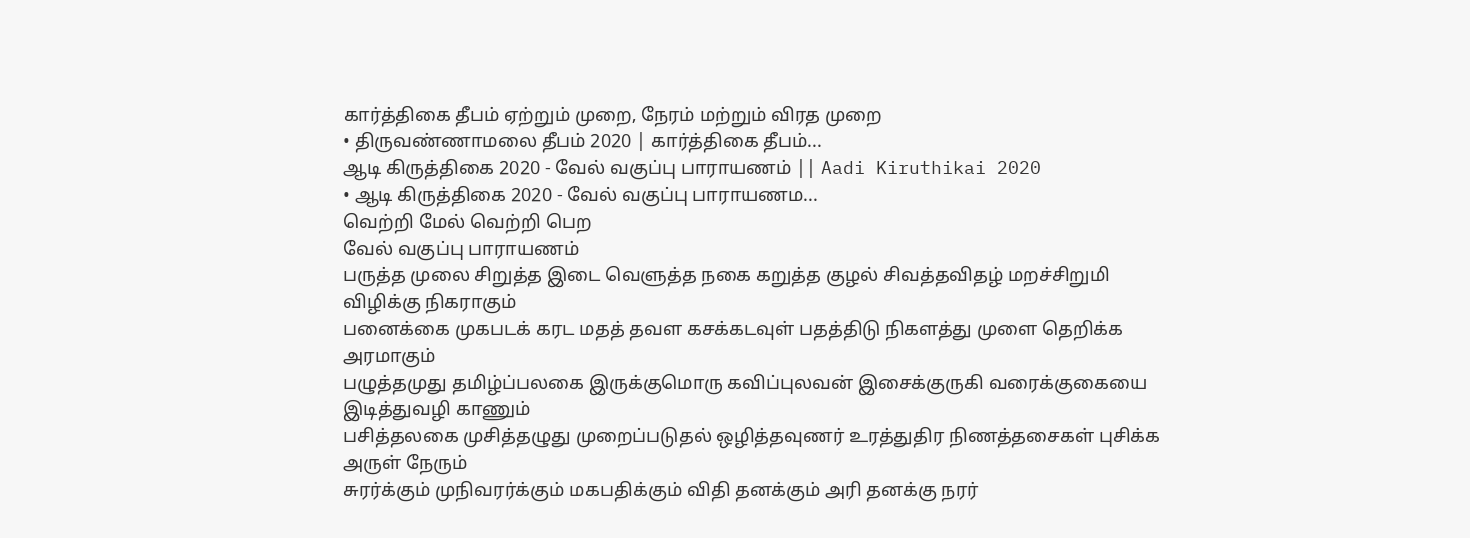கார்த்திகை தீபம் ஏற்றும் முறை, நேரம் மற்றும் விரத முறை
• திருவண்ணாமலை தீபம் 2020 | கார்த்திகை தீபம்...
ஆடி கிருத்திகை 2020 - வேல் வகுப்பு பாராயணம் || Aadi Kiruthikai 2020
• ஆடி கிருத்திகை 2020 - வேல் வகுப்பு பாராயணம...
வெற்றி மேல் வெற்றி பெற
வேல் வகுப்பு பாராயணம்
பருத்த முலை சிறுத்த இடை வெளுத்த நகை கறுத்த குழல் சிவத்தவிதழ் மறச்சிறுமி விழிக்கு நிகராகும்
பனைக்கை முகபடக் கரட மதத் தவள கசக்கடவுள் பதத்திடு நிகளத்து முளை தெறிக்க அரமாகும்
பழுத்தமுது தமிழ்ப்பலகை இருக்குமொரு கவிப்புலவன் இசைக்குருகி வரைக்குகையை இடித்துவழி காணும்
பசித்தலகை முசித்தழுது முறைப்படுதல் ஒழித்தவுணர் உரத்துதிர நிணத்தசைகள் புசிக்க அருள் நேரும்
சுரர்க்கும் முநிவரர்க்கும் மகபதிக்கும் விதி தனக்கும் அரி தனக்கு நரர்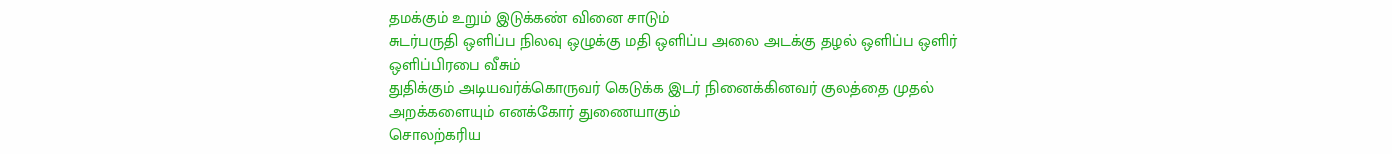தமக்கும் உறும் இடுக்கண் வினை சாடும்
சுடர்பருதி ஒளிப்ப நிலவு ஒழுக்கு மதி ஒளிப்ப அலை அடக்கு தழல் ஒளிப்ப ஒளிர் ஒளிப்பிரபை வீசும்
துதிக்கும் அடியவர்க்கொருவர் கெடுக்க இடர் நினைக்கினவர் குலத்தை முதல் அறக்களையும் எனக்கோர் துணையாகும்
சொலற்கரிய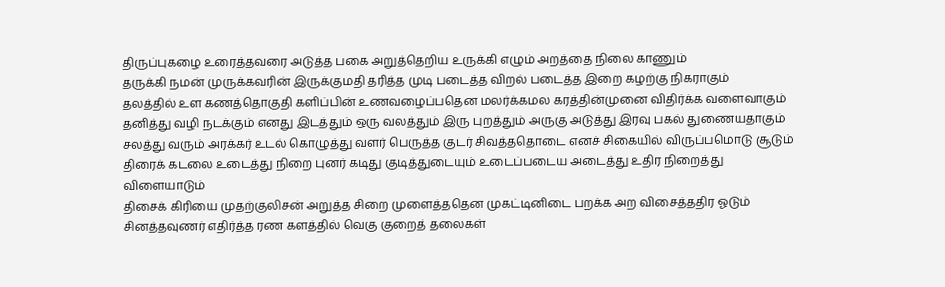திருப்புகழை உரைத்தவரை அடுத்த பகை அறுத்தெறிய உருக்கி எழும் அறத்தை நிலை காணும்
தருக்கி நமன் முருக்கவரின் இருக்குமதி தரித்த முடி படைத்த விறல் படைத்த இறை கழற்கு நிகராகும்
தலத்தில் உள கணத்தொகுதி களிப்பின் உணவழைப்பதென மலர்க்கமல கரத்தின்முனை விதிர்க்க வளைவாகும்
தனித்து வழி நடக்கும் எனது இடத்தும் ஒரு வலத்தும் இரு புறத்தும் அருகு அடுத்து இரவு பகல் துணையதாகும்
சலத்து வரும் அரக்கர் உடல் கொழுத்து வளர் பெருத்த குடர் சிவத்ததொடை எனச் சிகையில் விருப்பமொடு சூடும்
திரைக் கடலை உடைத்து நிறை புனர் கடிது குடித்துடையும் உடைப்படைய அடைத்து உதிர நிறைத்து விளையாடும்
திசைக் கிரியை முதற்குலிசன் அறுத்த சிறை முளைத்ததென முகட்டினிடை பறக்க அற விசைத்ததிர ஓடும்
சினத்தவுணர் எதிர்த்த ரண களத்தில் வெகு குறைத் தலைகள்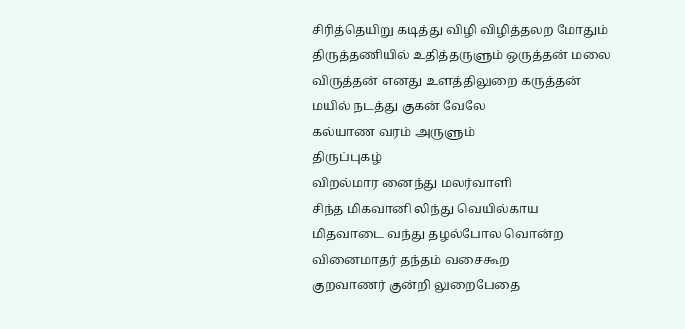சிரித்தெயிறு கடித்து விழி விழித்தலற மோதும்
திருத்தணியில் உதித்தருளும் ஒருத்தன் மலை விருத்தன் எனது உளத்திலுறை கருத்தன் மயில் நடத்து குகன் வேலே
கல்யாண வரம் அருளும்
திருப்புகழ்
விறல்மார னைந்து மலர்வாளி
சிந்த மிகவானி லிந்து வெயில்காய
மிதவாடை வந்து தழல்போல வொன்ற வினைமாதர் தந்தம் வசைகூற
குறவாணர் குன்றி லுறைபேதை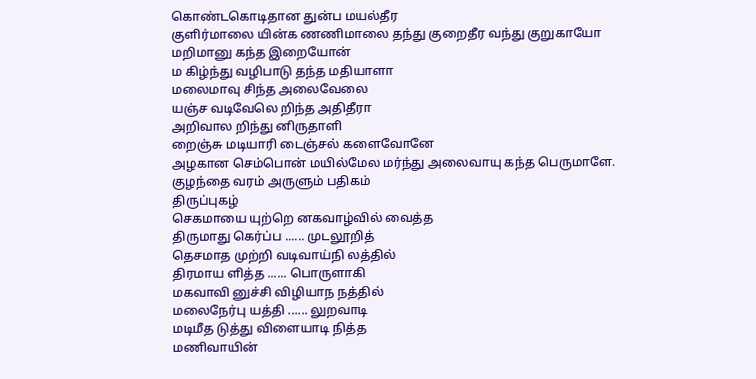கொண்டகொடிதான துன்ப மயல்தீர
குளிர்மாலை யின்க ணணிமாலை தந்து குறைதீர வந்து குறுகாயோ
மறிமானு கந்த இறையோன்
ம கிழ்ந்து வழிபாடு தந்த மதியாளா
மலைமாவு சிந்த அலைவேலை
யஞ்ச வடிவேலெ றிந்த அதிதீரா
அறிவால றிந்து னிருதாளி
றைஞ்சு மடியாரி டைஞ்சல் களைவோனே
அழகான செம்பொன் மயில்மேல மர்ந்து அலைவாயு கந்த பெருமாளே.
குழந்தை வரம் அருளும் பதிகம்
திருப்புகழ்
செகமாயை யுற்றெ னகவாழ்வில் வைத்த
திருமாது கெர்ப்ப ...... முடலூறித்
தெசமாத முற்றி வடிவாய்நி லத்தில்
திரமாய ளித்த ...... பொருளாகி
மகவாவி னுச்சி விழியாந நத்தில்
மலைநேர்பு யத்தி ...... லுறவாடி
மடிமீத டுத்து விளையாடி நித்த
மணிவாயின்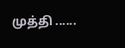முத்தி ......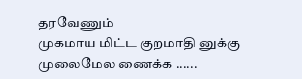தரவேணும்
முகமாய மிட்ட குறமாதி னுக்கு
முலைமேல ணைக்க ......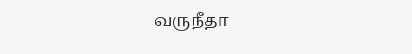வருநீதா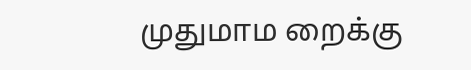முதுமாம றைக்கு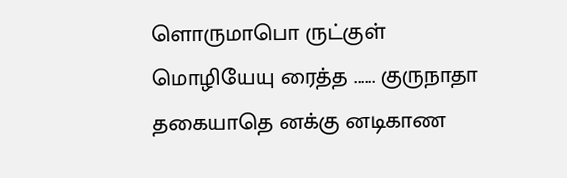ளொருமாபொ ருட்குள்
மொழியேயு ரைத்த ...... குருநாதா
தகையாதெ னக்கு னடிகாண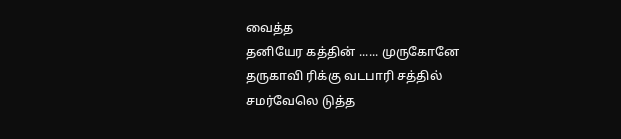வைத்த
தனியேர கத்தின் ...... முருகோனே
தருகாவி ரிக்கு வடபாரி சத்தில்
சமர்வேலெ டுத்த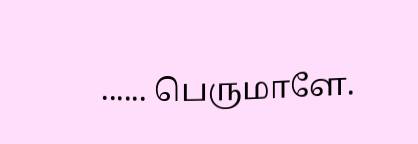...... பெருமாளே.